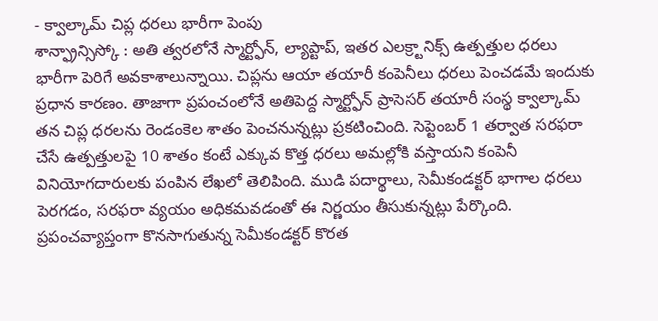- క్వాల్కామ్ చిప్ల ధరలు భారీగా పెంపు
శాన్ఫ్రాన్సిస్కో : అతి త్వరలోనే స్మార్ట్ఫోన్, ల్యాప్టాప్, ఇతర ఎలక్ర్టానిక్స్ ఉత్పత్తుల ధరలు భారీగా పెరిగే అవకాశాలున్నాయి. చిప్లను ఆయా తయారీ కంపెనీలు ధరలు పెంచడమే ఇందుకు ప్రధాన కారణం. తాజాగా ప్రపంచంలోనే అతిపెద్ద స్మార్ట్ఫోన్ ప్రాసెసర్ తయారీ సంస్థ క్వాల్కామ్ తన చిప్ల ధరలను రెండంకెల శాతం పెంచనున్నట్లు ప్రకటించింది. సెప్టెంబర్ 1 తర్వాత సరఫరా చేసే ఉత్పత్తులపై 10 శాతం కంటే ఎక్కువ కొత్త ధరలు అమల్లోకి వస్తాయని కంపెనీ వినియోగదారులకు పంపిన లేఖలో తెలిపింది. ముడి పదార్థాలు, సెమీకండక్టర్ భాగాల ధరలు పెరగడం, సరఫరా వ్యయం అధికమవడంతో ఈ నిర్ణయం తీసుకున్నట్లు పేర్కొంది.
ప్రపంచవ్యాప్తంగా కొనసాగుతున్న సెమీకండక్టర్ కొరత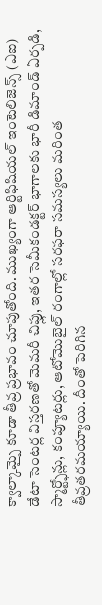క్వాల్కామ్పై కూడా తీవ్ర ప్రభావం చూపుతోంది. ముఖ్యంగా ఆర్టిఫిషియల్ ఇంటెలిజెన్స్ (ఎఐ) డేటా సెంటర్ల విస్తరణతో మెమరీ చిప్లు, ఇతర సెమీకండక్టర్ భాగాలకు భారీ డిమాండ్ ఏర్పడి, స్మార్ట్ఫోన్లు, కంప్యూటర్లు, ఆటోమొబైల్ రంగాల్లో సరఫరా సమస్యలు మరింత తీవ్రతరమయ్యాయి. దీంతో పెరిగిన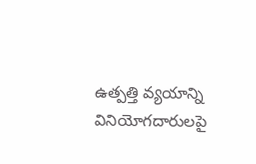ఉత్పత్తి వ్యయాన్ని వినియోగదారులపై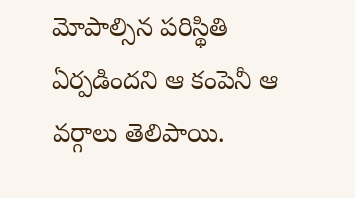మోపాల్సిన పరిస్థితి ఏర్పడిందని ఆ కంపెనీ ఆ వర్గాలు తెలిపాయి.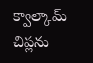క్వాల్కామ్ చిప్లను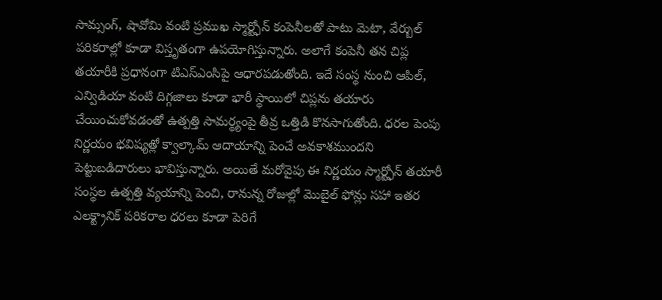సామ్సంగ్, షావోమి వంటి ప్రముఖ స్మార్ట్ఫోన్ కంపెనీలతో పాటు మెటా, వేర్బుల్ పరికరాల్లో కూడా విస్తృతంగా ఉపయోగిస్తున్నారు. అలాగే కంపెనీ తన చిప్ల తయారీకి ప్రధానంగా టిఎస్ఎంసిపై ఆధారపడుతోంది. ఇదే సంస్థ నుంచి ఆపిల్, ఎన్విడియా వంటి దిగ్గజాలు కూడా భారీ స్థాయిలో చిప్లను తయారు చేయించుకోవడంతో ఉత్పత్తి సామర్థ్యంపై తీవ్ర ఒత్తిడి కొనసాగుతోంది. ధరల పెంపు నిర్ణయం భవిష్యత్లో క్వాల్కామ్ ఆదాయాన్ని పెంచే అవకాశముందని పెట్టుబడిదారులు భావిస్తున్నారు. అయితే మరోవైపు ఈ నిర్ణయం స్మార్ట్ఫోన్ తయారీ సంస్థల ఉత్పత్తి వ్యయాన్ని పెంచి, రానున్న రోజుల్లో మొబైల్ ఫోన్లు సహా ఇతర ఎలక్ట్రానిక్ పరికరాల ధరలు కూడా పెరిగే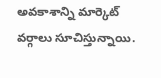అవకాశాన్ని మార్కెట్ వర్గాలు సూచిస్తున్నాయి.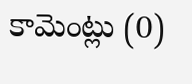కామెంట్లు (0)